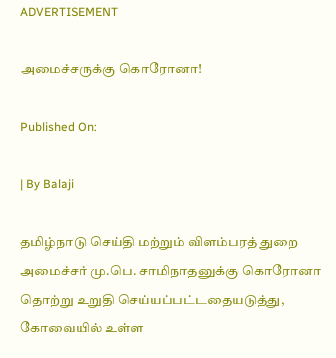ADVERTISEMENT

அமைச்சருக்கு கொரோனா!

Published On:

| By Balaji

தமிழ்நாடு செய்தி மற்றும் விளம்பரத் துறை அமைச்சர் மு.பெ. சாமிநாதனுக்கு கொரோனா தொற்று உறுதி செய்யப்பட்டதையடுத்து, கோவையில் உள்ள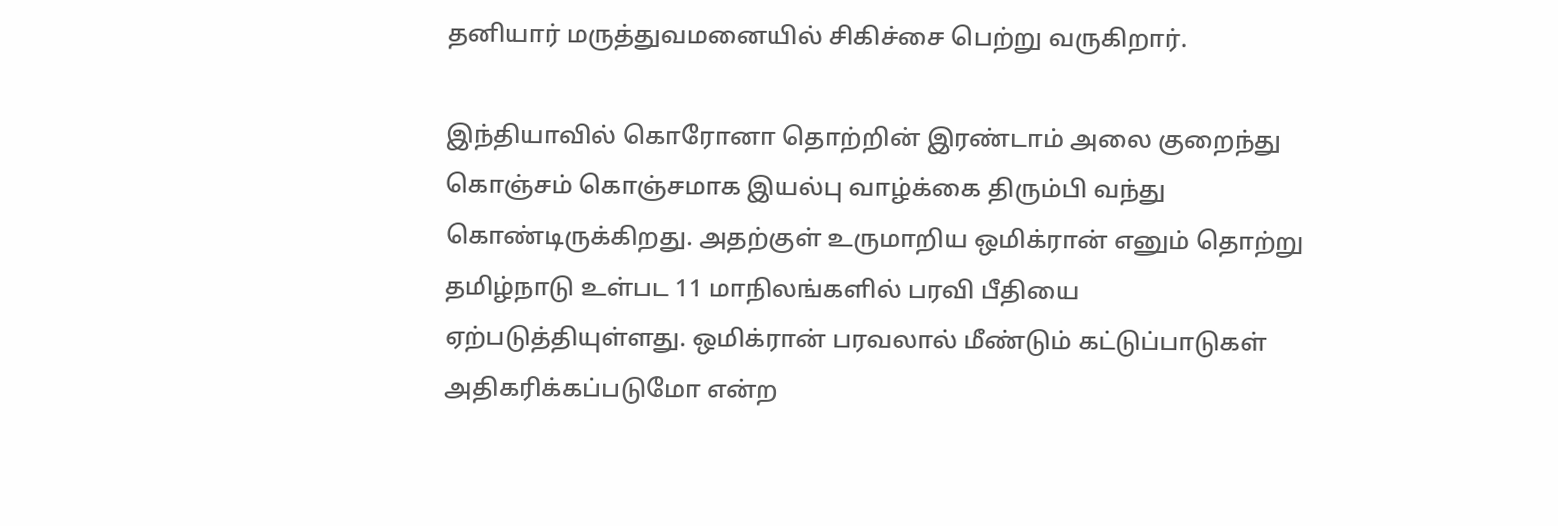தனியார் மருத்துவமனையில் சிகிச்சை பெற்று வருகிறார்.

இந்தியாவில் கொரோனா தொற்றின் இரண்டாம் அலை குறைந்து கொஞ்சம் கொஞ்சமாக இயல்பு வாழ்க்கை திரும்பி வந்து கொண்டிருக்கிறது. அதற்குள் உருமாறிய ஒமிக்ரான் எனும் தொற்று தமிழ்நாடு உள்பட 11 மாநிலங்களில் பரவி பீதியை ஏற்படுத்தியுள்ளது. ஒமிக்ரான் பரவலால் மீண்டும் கட்டுப்பாடுகள் அதிகரிக்கப்படுமோ என்ற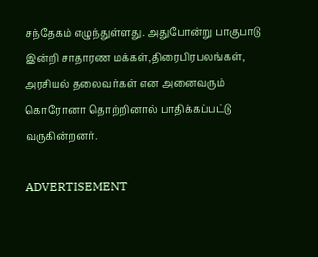சந்தேகம் எழுந்துள்ளது. அதுபோன்று பாகுபாடு இன்றி சாதாரண மக்கள்,திரைபிரபலங்கள், அரசியல் தலைவர்கள் என அனைவரும் கொரோனா தொற்றினால் பாதிக்கப்பட்டு வருகின்றனர்.

ADVERTISEMENT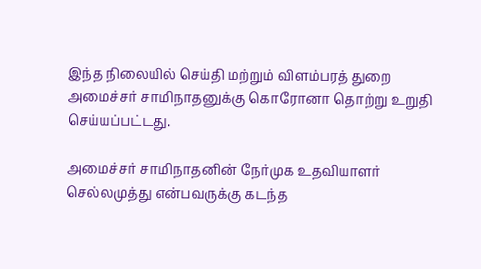இந்த நிலையில் செய்தி மற்றும் விளம்பரத் துறை அமைச்சர் சாமிநாதனுக்கு கொரோனா தொற்று உறுதி செய்யப்பட்டது.

அமைச்சர் சாமிநாதனின் நேர்முக உதவியாளர் செல்லமுத்து என்பவருக்கு கடந்த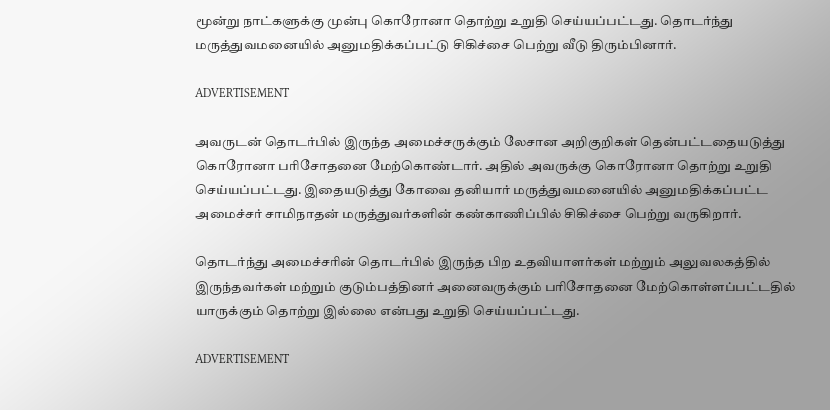மூன்று நாட்களுக்கு முன்பு கொரோனா தொற்று உறுதி செய்யப்பட்டது. தொடர்ந்து மருத்துவமனையில் அனுமதிக்கப்பட்டு சிகிச்சை பெற்று வீடு திரும்பினார்.

ADVERTISEMENT

அவருடன் தொடர்பில் இருந்த அமைச்சருக்கும் லேசான அறிகுறிகள் தென்பட்டதையடுத்து கொரோனா பரிசோதனை மேற்கொண்டார். அதில் அவருக்கு கொரோனா தொற்று உறுதி செய்யப்பட்டது. இதையடுத்து கோவை தனியார் மருத்துவமனையில் அனுமதிக்கப்பட்ட அமைச்சர் சாமிநாதன் மருத்துவர்களின் கண்காணிப்பில் சிகிச்சை பெற்று வருகிறார்.

தொடர்ந்து அமைச்சரின் தொடர்பில் இருந்த பிற உதவியாளர்கள் மற்றும் அலுவலகத்தில் இருந்தவர்கள் மற்றும் குடும்பத்தினர் அனைவருக்கும் பரிசோதனை மேற்கொள்ளப்பட்டதில் யாருக்கும் தொற்று இல்லை என்பது உறுதி செய்யப்பட்டது.

ADVERTISEMENT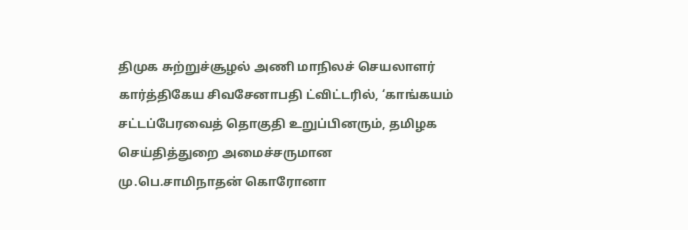திமுக சுற்றுச்சூழல் அணி மாநிலச் செயலாளர் கார்த்திகேய சிவசேனாபதி ட்விட்டரில், ‘காங்கயம் சட்டப்பேரவைத் தொகுதி உறுப்பினரும், தமிழக செய்தித்துறை அமைச்சருமான மு.பெ.சாமிநாதன் கொரோனா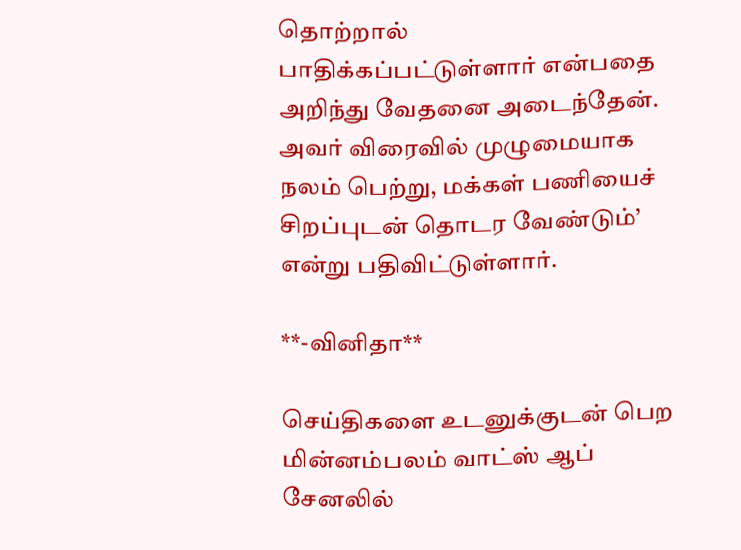தொற்றால் பாதிக்கப்பட்டுள்ளார் என்பதை அறிந்து வேதனை அடைந்தேன். அவர் விரைவில் முழுமையாக நலம் பெற்று, மக்கள் பணியைச் சிறப்புடன் தொடர வேண்டும்’ என்று பதிவிட்டுள்ளார்.

**-வினிதா**

செய்திகளை உடனுக்குடன் பெற மின்னம்பலம் வாட்ஸ் ஆப் சேனலில்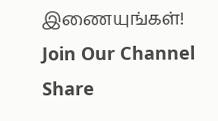இணையுங்கள்!
Join Our Channel
Share